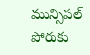మున్సిపల్ పోరుకు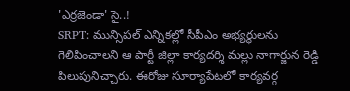'ఎర్రజెండా' సై..!
SRPT: మున్సిపల్ ఎన్నికల్లో సీపీఎం అభ్యర్థులను గెలిపించాలని ఆ పార్టీ జిల్లా కార్యదర్శి మల్లు నాగార్జున రెడ్డి పిలుపునిచ్చారు. ఈరోజు సూర్యాపేటలో కార్యవర్గ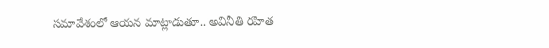సమావేశంలో ఆయన మాట్లాడుతూ.. అవినీతి రహిత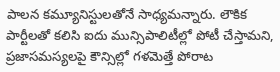పాలన కమ్యూనిస్టులతోనే సాధ్యమన్నారు. లౌకిక పార్టీలతో కలిసి ఐదు మున్సిపాలిటీల్లో పోటీ చేస్తామని, ప్రజాసమస్యలపై కౌన్సిల్లో గళమెత్తే పోరాట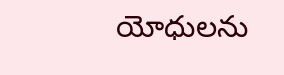యోధులను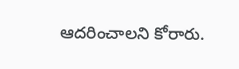ఆదరించాలని కోరారు.